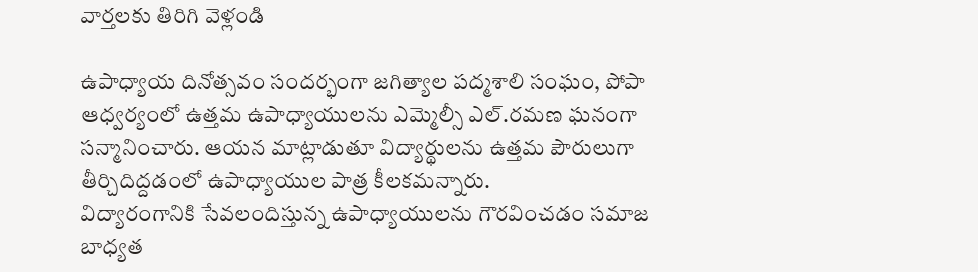వార్తలకు తిరిగి వెళ్లండి

ఉపాధ్యాయ దినోత్సవం సందర్భంగా జగిత్యాల పద్మశాలి సంఘం, పోపా ఆధ్వర్యంలో ఉత్తమ ఉపాధ్యాయులను ఎమ్మెల్సీ ఎల్.రమణ ఘనంగా సన్మానించారు. ఆయన మాట్లాడుతూ విద్యార్థులను ఉత్తమ పౌరులుగా తీర్చిదిద్దడంలో ఉపాధ్యాయుల పాత్ర కీలకమన్నారు.
విద్యారంగానికి సేవలందిస్తున్న ఉపాధ్యాయులను గౌరవించడం సమాజ బాధ్యత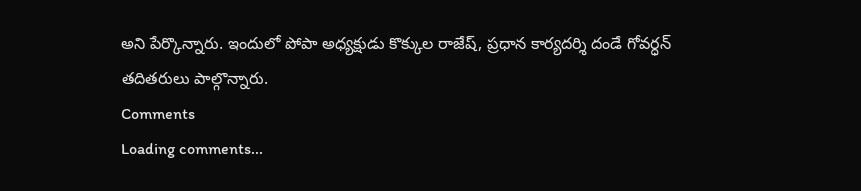అని పేర్కొన్నారు. ఇందులో పోపా అధ్యక్షుడు కొక్కుల రాజేష్, ప్రధాన కార్యదర్శి దండే గోవర్ధన్ తదితరులు పాల్గొన్నారు.
Comments
Loading comments...